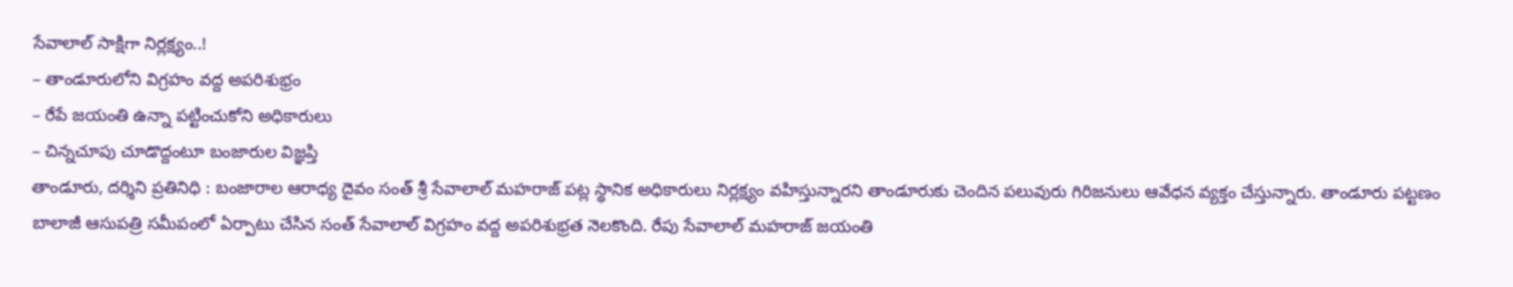సేవాలాల్ సాక్షిగా నిర్లక్ష్యం..!
– తాండూరులోని విగ్రహం వద్ద అపరిశుభ్రం
– రేపే జయంతి ఉన్నా పట్టించుకోని అధికారులు
– చిన్నచూపు చూడొద్దంటూ బంజారుల విజ్ఞప్తి
తాండూరు, దర్శిని ప్రతినిధి : బంజారాల ఆరాధ్య దైవం సంత్ శ్రీ సేవాలాల్ మహరాజ్ పట్ల స్థానిక అధికారులు నిర్లక్ష్యం వహిస్తున్నారని తాండూరుకు చెందిన పలువురు గిరిజనులు ఆవేధన వ్యక్తం చేస్తున్నారు. తాండూరు పట్టణం బాలాజీ ఆసుపత్రి సమీపంలో ఏర్పాటు చేసిన సంత్ సేవాలాల్ విగ్రహం వద్ద అపరిశుభ్రత నెలకొంది. రేపు సేవాలాల్ మహరాజ్ జయంతి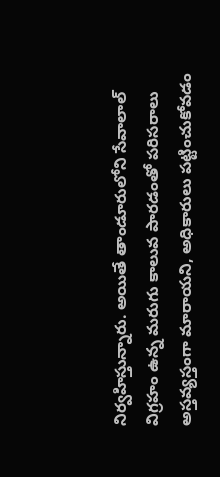నిర్వహిస్తున్నారు. అయితే తాండూరులోని సేవాలాల్ విగ్రహం ఉన్న మరుగు కాలువ పారడంతో పరిసరాలు అస్తవ్యస్తంగా మారాయని, అధికారులు పట్టించుకోవడం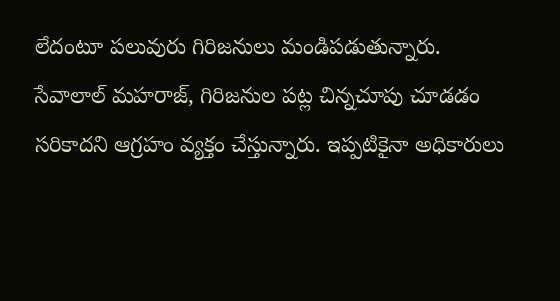లేదంటూ పలువురు గిరిజనులు మండిపడుతున్నారు. సేవాలాల్ మహరాజ్, గిరిజనుల పట్ల చిన్నచూపు చూడడం సరికాదని ఆగ్రహం వ్యక్తం చేస్తున్నారు. ఇప్పటికైనా అధికారులు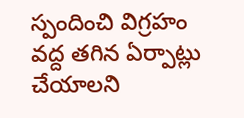స్పందించి విగ్రహం వద్ద తగిన ఏర్పాట్లు చేయాలని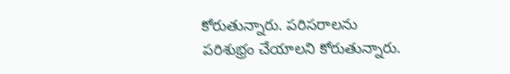కోరుతున్నారు. పరిసరాలను పరిశుభ్రం చేయాలని కోరుతున్నారు.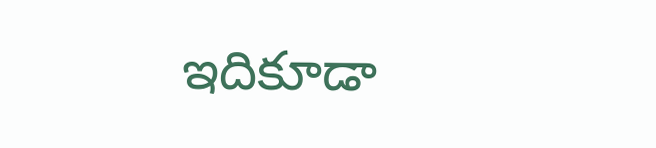ఇదికూడా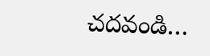చదవండి…